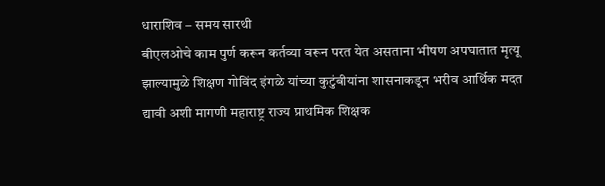धाराशिव – समय सारथी
बीएलओचे काम पुर्ण करून कर्तव्या वरून परत येत असताना भीषण अपघातात मृत्यू झाल्यामुळे शिक्षण गोविंद इंगळे यांच्या कुटुंबीयांना शासनाकडून भरीव आर्थिक मदत द्यावी अशी मागणी महाराष्ट्र राज्य प्राथमिक शिक्षक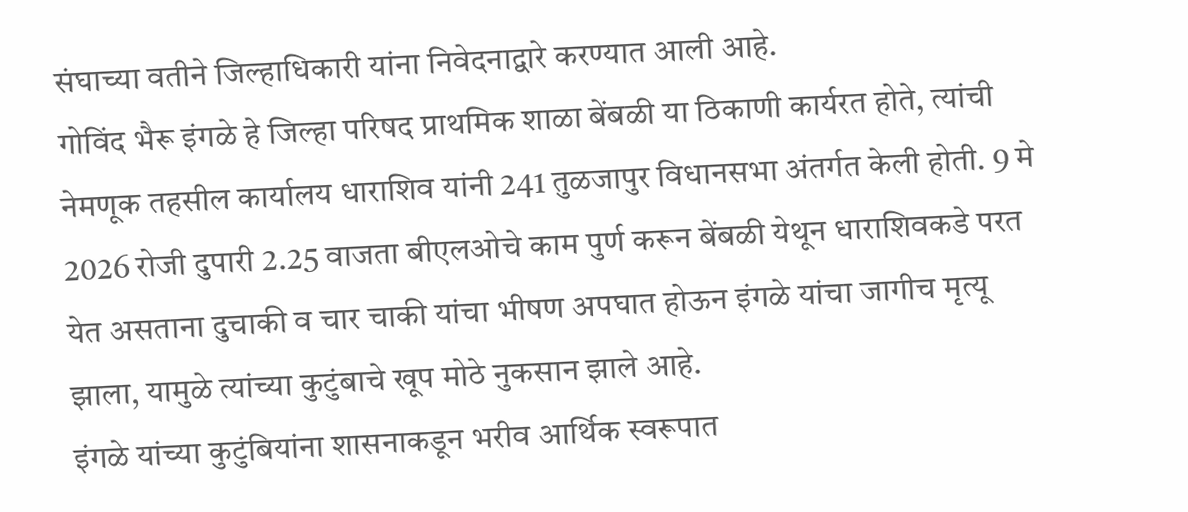संघाच्या वतीने जिल्हाधिकारी यांना निवेदनाद्वारे करण्यात आली आहे.
गोविंद भैरू इंगळे हे जिल्हा परिषद प्राथमिक शाळा बेंबळी या ठिकाणी कार्यरत होते, त्यांची नेमणूक तहसील कार्यालय धाराशिव यांनी 241 तुळजापुर विधानसभा अंतर्गत केली होती. 9 मे 2026 रोजी दुपारी 2.25 वाजता बीएलओचे काम पुर्ण करून बेंबळी येथून धाराशिवकडे परत येत असताना दुचाकी व चार चाकी यांचा भीषण अपघात होऊन इंगळे यांचा जागीच मृत्यू झाला, यामुळे त्यांच्या कुटुंबाचे खूप मोठे नुकसान झाले आहे.
इंगळे यांच्या कुटुंबियांना शासनाकडून भरीव आर्थिक स्वरूपात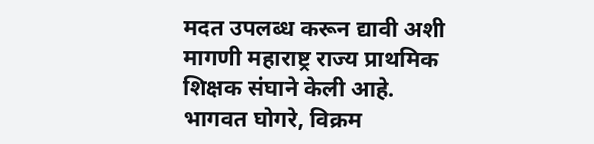मदत उपलब्ध करून द्यावी अशी मागणी महाराष्ट्र राज्य प्राथमिक शिक्षक संघाने केली आहे. भागवत घोगरे, विक्रम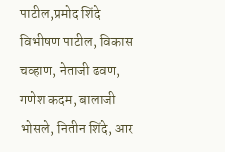पाटील,प्रमोद शिंदे विभीषण पाटील, विकास चव्हाण, नेताजी ढवण, गणेश कदम, बालाजी भोसले, नितीन शिंदे, आर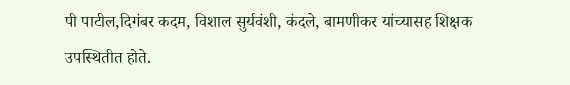पी पाटील,दिगंबर कदम, विशाल सुर्यवंशी, कंदले, बामणीकर यांच्यासह शिक्षक उपस्थितीत होते.